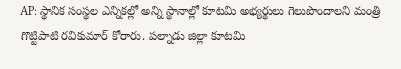AP: స్థానిక సంస్థల ఎన్నికల్లో అన్ని స్థానాల్లో కూటమి అభ్యర్థులు గెలుపొందాలని మంత్రి గొట్టిపాటి రవికుమార్ కోరారు. పల్నాడు జిల్లా కూటమి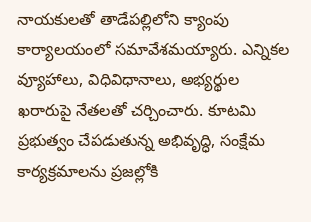నాయకులతో తాడేపల్లిలోని క్యాంపు కార్యాలయంలో సమావేశమయ్యారు. ఎన్నికల వ్యూహాలు, విధివిధానాలు, అభ్యర్థుల ఖరారుపై నేతలతో చర్చించారు. కూటమి ప్రభుత్వం చేపడుతున్న అభివృద్ధి, సంక్షేమ కార్యక్రమాలను ప్రజల్లోకి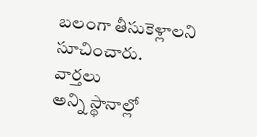బలంగా తీసుకెళ్లాలని సూచించారు.
వార్తలు
అన్ని స్థానాల్లో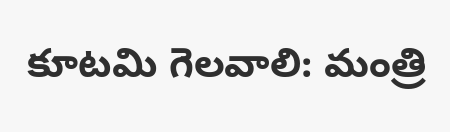కూటమి గెలవాలి: మంత్రి